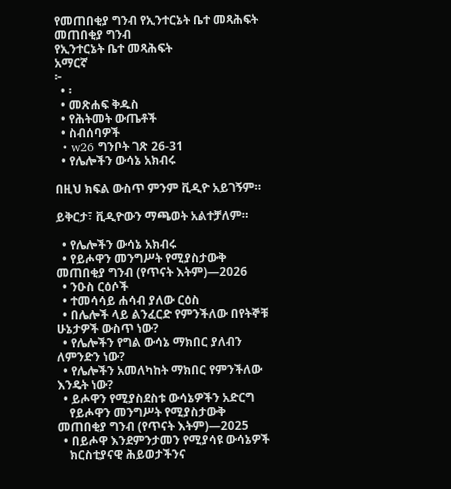የመጠበቂያ ግንብ የኢንተርኔት ቤተ መጻሕፍት
መጠበቂያ ግንብ
የኢንተርኔት ቤተ መጻሕፍት
አማርኛ
፦
  • ፡
  • መጽሐፍ ቅዱስ
  • የሕትመት ውጤቶች
  • ስብሰባዎች
  • w26 ግንቦት ገጽ 26-31
  • የሌሎችን ውሳኔ አክብሩ

በዚህ ክፍል ውስጥ ምንም ቪዲዮ አይገኝም።

ይቅርታ፣ ቪዲዮውን ማጫወት አልተቻለም።

  • የሌሎችን ውሳኔ አክብሩ
  • የይሖዋን መንግሥት የሚያስታውቅ መጠበቂያ ግንብ (የጥናት እትም)—2026
  • ንዑስ ርዕሶች
  • ተመሳሳይ ሐሳብ ያለው ርዕስ
  • በሌሎች ላይ ልንፈርድ የምንችለው በየትኞቹ ሁኔታዎች ውስጥ ነው?
  • የሌሎችን የግል ውሳኔ ማክበር ያለብን ለምንድን ነው?
  • የሌሎችን አመለካከት ማክበር የምንችለው እንዴት ነው?
  • ይሖዋን የሚያስደስቱ ውሳኔዎችን አድርግ
    የይሖዋን መንግሥት የሚያስታውቅ መጠበቂያ ግንብ (የጥናት እትም)—2025
  • በይሖዋ እንደምንታመን የሚያሳዩ ውሳኔዎች
    ክርስቲያናዊ ሕይወታችንና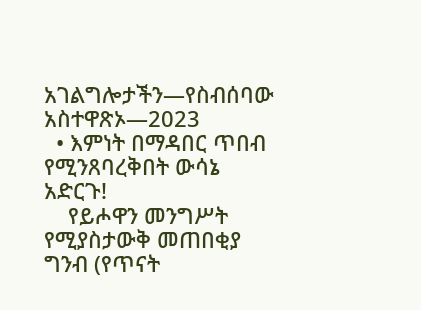አገልግሎታችን—የስብሰባው አስተዋጽኦ—2023
  • እምነት በማዳበር ጥበብ የሚንጸባረቅበት ውሳኔ አድርጉ!
    የይሖዋን መንግሥት የሚያስታውቅ መጠበቂያ ግንብ (የጥናት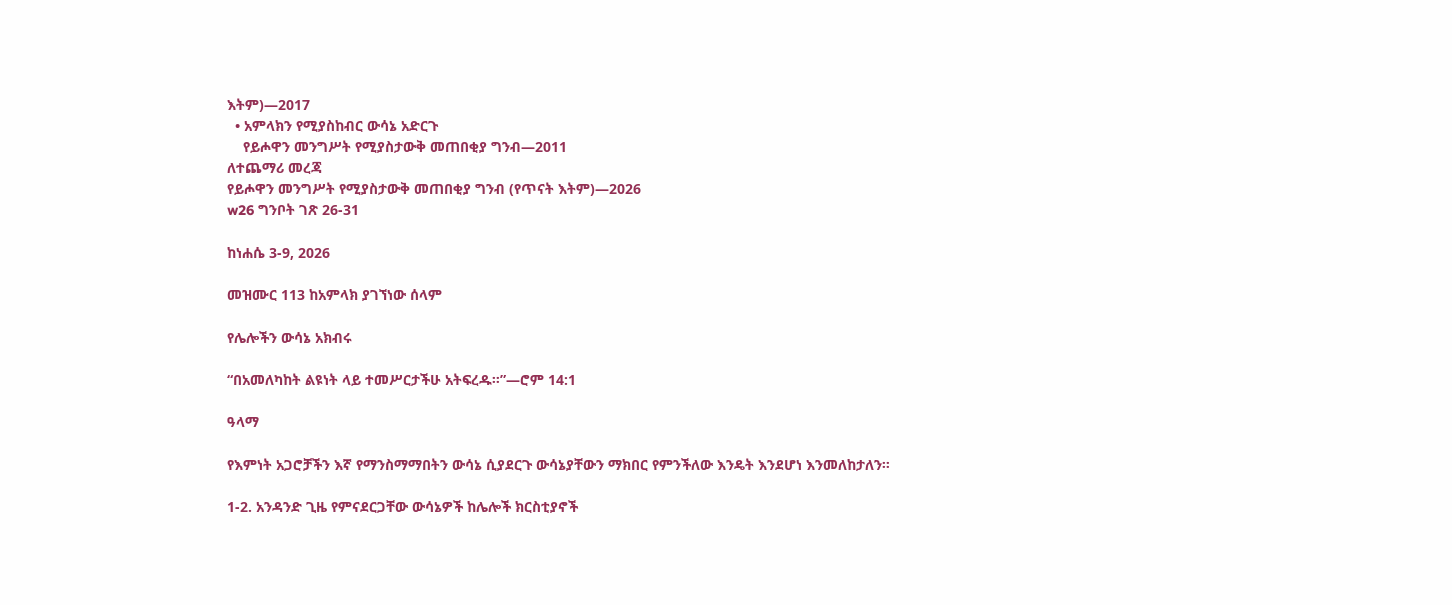እትም)—2017
  • አምላክን የሚያስከብር ውሳኔ አድርጉ
    የይሖዋን መንግሥት የሚያስታውቅ መጠበቂያ ግንብ—2011
ለተጨማሪ መረጃ
የይሖዋን መንግሥት የሚያስታውቅ መጠበቂያ ግንብ (የጥናት እትም)—2026
w26 ግንቦት ገጽ 26-31

ከነሐሴ 3-9, 2026

መዝሙር 113 ከአምላክ ያገኘነው ሰላም

የሌሎችን ውሳኔ አክብሩ

“በአመለካከት ልዩነት ላይ ተመሥርታችሁ አትፍረዱ።”—ሮም 14:1

ዓላማ

የእምነት አጋሮቻችን እኛ የማንስማማበትን ውሳኔ ሲያደርጉ ውሳኔያቸውን ማክበር የምንችለው እንዴት እንደሆነ እንመለከታለን።

1-2. አንዳንድ ጊዜ የምናደርጋቸው ውሳኔዎች ከሌሎች ክርስቲያኖች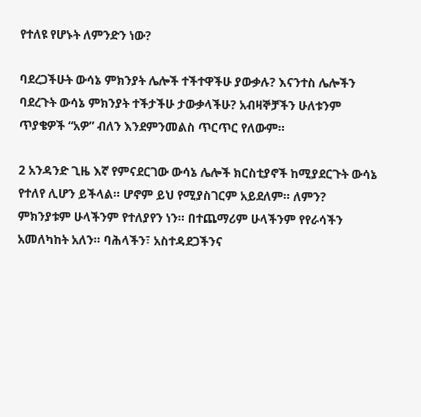የተለዩ የሆኑት ለምንድን ነው?

ባደረጋችሁት ውሳኔ ምክንያት ሌሎች ተችተዋችሁ ያውቃሉ? እናንተስ ሌሎችን ባደረጉት ውሳኔ ምክንያት ተችታችሁ ታውቃላችሁ? አብዛኞቻችን ሁለቱንም ጥያቄዎች “አዎ” ብለን እንደምንመልስ ጥርጥር የለውም።

2 አንዳንድ ጊዜ እኛ የምናደርገው ውሳኔ ሌሎች ክርስቲያኖች ከሚያደርጉት ውሳኔ የተለየ ሊሆን ይችላል። ሆኖም ይህ የሚያስገርም አይደለም። ለምን? ምክንያቱም ሁላችንም የተለያየን ነን። በተጨማሪም ሁላችንም የየራሳችን አመለካከት አለን። ባሕላችን፣ አስተዳደጋችንና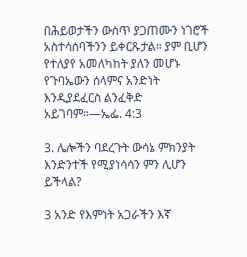በሕይወታችን ውስጥ ያጋጠሙን ነገሮች አስተሳሰባችንን ይቀርጹታል። ያም ቢሆን የተለያየ አመለካከት ያለን መሆኑ የጉባኤውን ሰላምና አንድነት እንዲያደፈርስ ልንፈቅድ አይገባም።—ኤፌ. 4:3

3. ሌሎችን ባደረጉት ውሳኔ ምክንያት እንድንተች የሚያነሳሳን ምን ሊሆን ይችላል?

3 አንድ የእምነት አጋራችን እኛ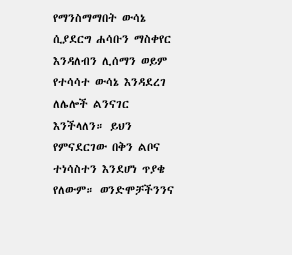የማንስማማበት ውሳኔ ሲያደርግ ሐሳቡን ማስቀየር እንዳለብን ሊሰማን ወይም የተሳሳተ ውሳኔ እንዳደረገ ለሌሎች ልንናገር እንችላለን። ይህን የምናደርገው በቅን ልቦና ተነሳስተን እንደሆነ ጥያቄ የለውም። ወንድሞቻችንንና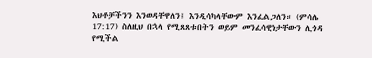እህቶቻችንን እንወዳቸዋለን፤ እንዲሳካላቸውም እንፈልጋለን። (ምሳሌ 17:17) ስለዚህ በኋላ የሚጸጸቱበትን ወይም መንፈሳዊነታቸውን ሊጎዳ የሚችል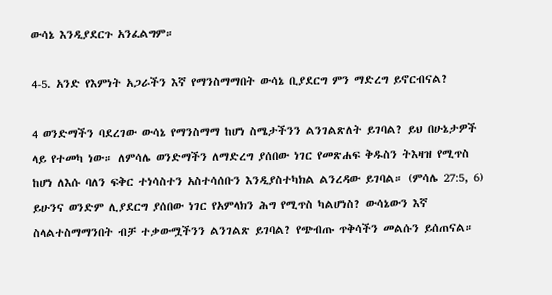ውሳኔ እንዲያደርጉ አንፈልግም።

4-5. አንድ የእምነት አጋራችን እኛ የማንስማማበት ውሳኔ ቢያደርግ ምን ማድረግ ይኖርብናል?

4 ወንድማችን ባደረገው ውሳኔ የማንስማማ ከሆነ ስሜታችንን ልንገልጽለት ይገባል? ይህ በሁኔታዎች ላይ የተመካ ነው። ለምሳሌ ወንድማችን ለማድረግ ያሰበው ነገር የመጽሐፍ ቅዱስን ትእዛዝ የሚጥስ ከሆነ ለእሱ ባለን ፍቅር ተነሳስተን አስተሳሰቡን እንዲያስተካክል ልንረዳው ይገባል። (ምሳሌ 27:5, 6) ይሁንና ወንድም ሊያደርግ ያሰበው ነገር የአምላክን ሕግ የሚጥስ ካልሆነስ? ውሳኔውን እኛ ስላልተስማማንበት ብቻ ተቃውሟችንን ልንገልጽ ይገባል? የጭብጡ ጥቅሳችን መልሱን ይሰጠናል።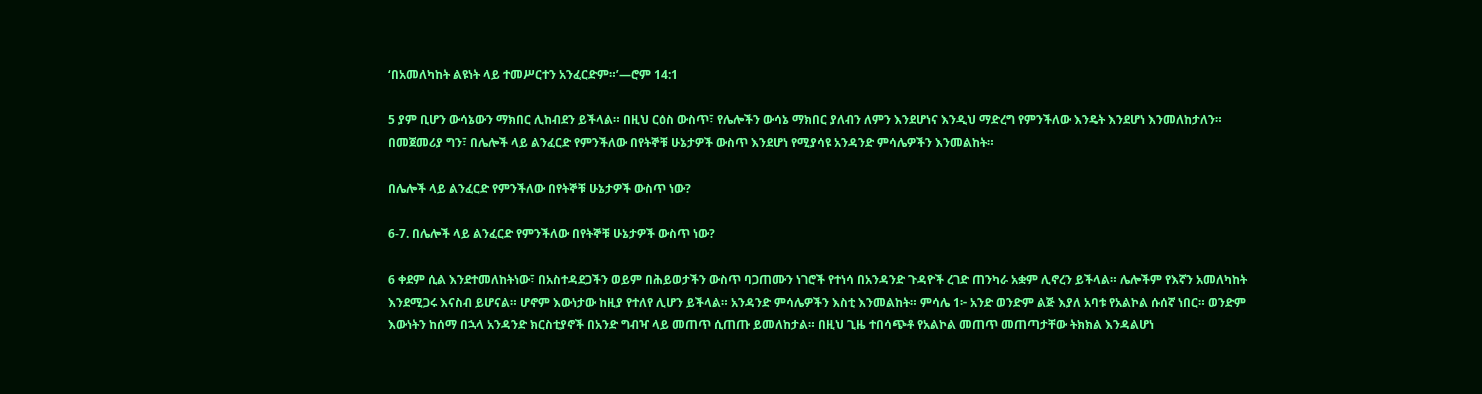‘በአመለካከት ልዩነት ላይ ተመሥርተን አንፈርድም።’—ሮም 14:1

5 ያም ቢሆን ውሳኔውን ማክበር ሊከብደን ይችላል። በዚህ ርዕስ ውስጥ፣ የሌሎችን ውሳኔ ማክበር ያለብን ለምን እንደሆነና እንዲህ ማድረግ የምንችለው እንዴት እንደሆነ እንመለከታለን። በመጀመሪያ ግን፣ በሌሎች ላይ ልንፈርድ የምንችለው በየትኞቹ ሁኔታዎች ውስጥ እንደሆነ የሚያሳዩ አንዳንድ ምሳሌዎችን እንመልከት።

በሌሎች ላይ ልንፈርድ የምንችለው በየትኞቹ ሁኔታዎች ውስጥ ነው?

6-7. በሌሎች ላይ ልንፈርድ የምንችለው በየትኞቹ ሁኔታዎች ውስጥ ነው?

6 ቀደም ሲል እንደተመለከትነው፣ በአስተዳደጋችን ወይም በሕይወታችን ውስጥ ባጋጠሙን ነገሮች የተነሳ በአንዳንድ ጉዳዮች ረገድ ጠንካራ አቋም ሊኖረን ይችላል። ሌሎችም የእኛን አመለካከት እንደሚጋሩ እናስብ ይሆናል። ሆኖም እውነታው ከዚያ የተለየ ሊሆን ይችላል። አንዳንድ ምሳሌዎችን እስቲ እንመልከት። ምሳሌ 1፦ አንድ ወንድም ልጅ እያለ አባቱ የአልኮል ሱሰኛ ነበር። ወንድም እውነትን ከሰማ በኋላ አንዳንድ ክርስቲያኖች በአንድ ግብዣ ላይ መጠጥ ሲጠጡ ይመለከታል። በዚህ ጊዜ ተበሳጭቶ የአልኮል መጠጥ መጠጣታቸው ትክክል እንዳልሆነ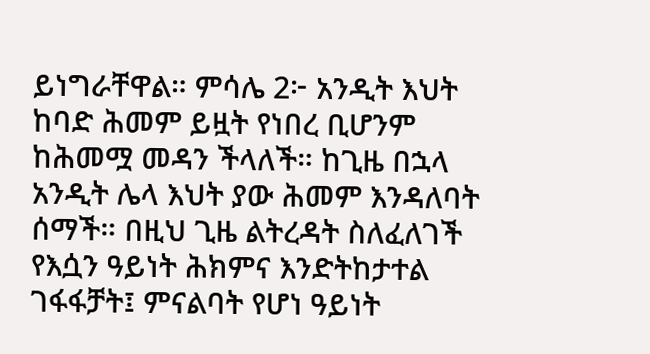ይነግራቸዋል። ምሳሌ 2፦ አንዲት እህት ከባድ ሕመም ይዟት የነበረ ቢሆንም ከሕመሟ መዳን ችላለች። ከጊዜ በኋላ አንዲት ሌላ እህት ያው ሕመም እንዳለባት ሰማች። በዚህ ጊዜ ልትረዳት ስለፈለገች የእሷን ዓይነት ሕክምና እንድትከታተል ገፋፋቻት፤ ምናልባት የሆነ ዓይነት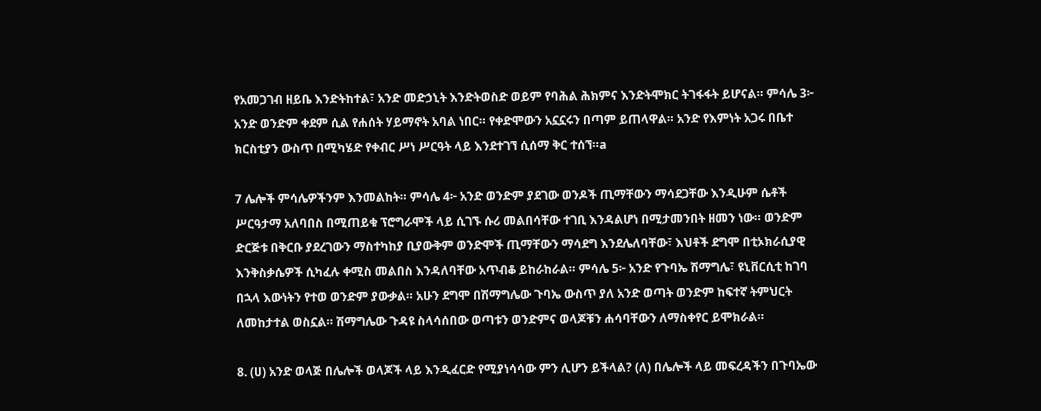የአመጋገብ ዘይቤ እንድትከተል፣ አንድ መድኃኒት እንድትወስድ ወይም የባሕል ሕክምና እንድትሞክር ትገፋፋት ይሆናል። ምሳሌ 3፦ አንድ ወንድም ቀደም ሲል የሐሰት ሃይማኖት አባል ነበር። የቀድሞውን አኗኗሩን በጣም ይጠላዋል። አንድ የእምነት አጋሩ በቤተ ክርስቲያን ውስጥ በሚካሄድ የቀብር ሥነ ሥርዓት ላይ እንደተገኘ ሲሰማ ቅር ተሰኘ።a

7 ሌሎች ምሳሌዎችንም እንመልከት። ምሳሌ 4፦ አንድ ወንድም ያደገው ወንዶች ጢማቸውን ማሳደጋቸው እንዲሁም ሴቶች ሥርዓታማ አለባበስ በሚጠይቁ ፕሮግራሞች ላይ ሲገኙ ሱሪ መልበሳቸው ተገቢ እንዳልሆነ በሚታመንበት ዘመን ነው። ወንድም ድርጅቱ በቅርቡ ያደረገውን ማስተካከያ ቢያውቅም ወንድሞች ጢማቸውን ማሳደግ እንደሌለባቸው፣ እህቶች ደግሞ በቲኦክራሲያዊ እንቅስቃሴዎች ሲካፈሉ ቀሚስ መልበስ እንዳለባቸው አጥብቆ ይከራከራል። ምሳሌ 5፦ አንድ የጉባኤ ሽማግሌ፣ ዩኒቨርሲቲ ከገባ በኋላ እውነትን የተወ ወንድም ያውቃል። አሁን ደግሞ በሽማግሌው ጉባኤ ውስጥ ያለ አንድ ወጣት ወንድም ከፍተኛ ትምህርት ለመከታተል ወስኗል። ሽማግሌው ጉዳዩ ስላሳሰበው ወጣቱን ወንድምና ወላጆቹን ሐሳባቸውን ለማስቀየር ይሞክራል።

8. (ሀ) አንድ ወላጅ በሌሎች ወላጆች ላይ እንዲፈርድ የሚያነሳሳው ምን ሊሆን ይችላል? (ለ) በሌሎች ላይ መፍረዳችን በጉባኤው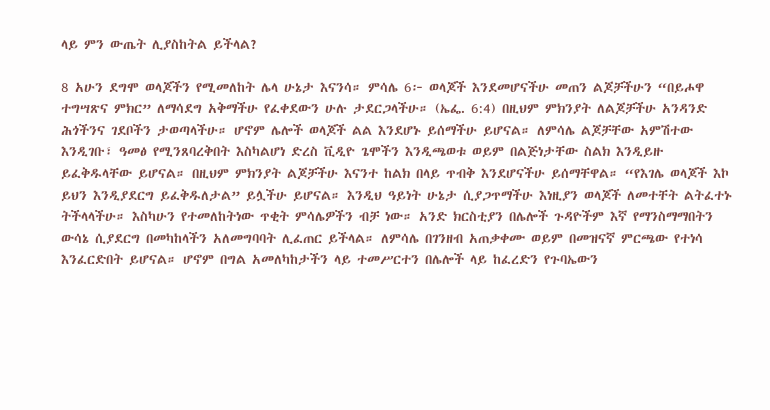ላይ ምን ውጤት ሊያስከትል ይችላል?

8 አሁን ደግሞ ወላጆችን የሚመለከት ሌላ ሁኔታ እናንሳ። ምሳሌ 6፦ ወላጆች እንደመሆናችሁ መጠን ልጆቻችሁን “በይሖዋ ተግሣጽና ምክር” ለማሳደግ አቅማችሁ የፈቀደውን ሁሉ ታደርጋላችሁ። (ኤፌ. 6:4) በዚህም ምክንያት ለልጆቻችሁ አንዳንድ ሕጎችንና ገደቦችን ታወጣላችሁ። ሆኖም ሌሎች ወላጆች ልል እንደሆኑ ይሰማችሁ ይሆናል። ለምሳሌ ልጆቻቸው አምሽተው እንዲገቡ፣ ዓመፅ የሚንጸባረቅበት እስካልሆነ ድረስ ቪዲዮ ጌሞችን እንዲጫወቱ ወይም በልጅነታቸው ስልክ እንዲይዙ ይፈቅዱላቸው ይሆናል። በዚህም ምክንያት ልጆቻችሁ እናንተ ከልክ በላይ ጥብቅ እንደሆናችሁ ይሰማቸዋል። “የእገሌ ወላጆች እኮ ይህን እንዲያደርግ ይፈቅዱለታል” ይሏችሁ ይሆናል። እንዲህ ዓይነት ሁኔታ ሲያጋጥማችሁ እነዚያን ወላጆች ለመተቸት ልትፈተኑ ትችላላችሁ። እስካሁን የተመለከትነው ጥቂት ምሳሌዎችን ብቻ ነው። አንድ ክርስቲያን በሌሎች ጉዳዮችም እኛ የማንስማማበትን ውሳኔ ሲያደርግ በመካከላችን አለመግባባት ሊፈጠር ይችላል። ለምሳሌ በገንዘብ አጠቃቀሙ ወይም በመዝናኛ ምርጫው የተነሳ እንፈርድበት ይሆናል። ሆኖም በግል አመለካከታችን ላይ ተመሥርተን በሌሎች ላይ ከፈረድን የጉባኤውን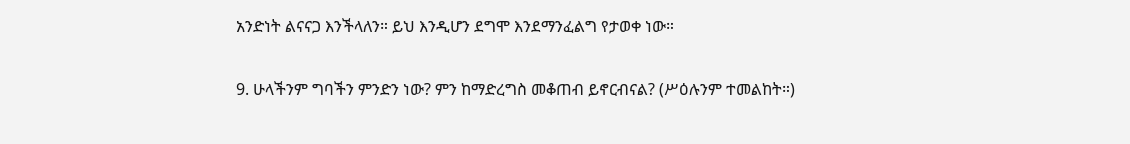አንድነት ልናናጋ እንችላለን። ይህ እንዲሆን ደግሞ እንደማንፈልግ የታወቀ ነው።

9. ሁላችንም ግባችን ምንድን ነው? ምን ከማድረግስ መቆጠብ ይኖርብናል? (ሥዕሉንም ተመልከት።)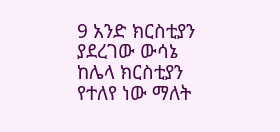9 አንድ ክርስቲያን ያደረገው ውሳኔ ከሌላ ክርስቲያን የተለየ ነው ማለት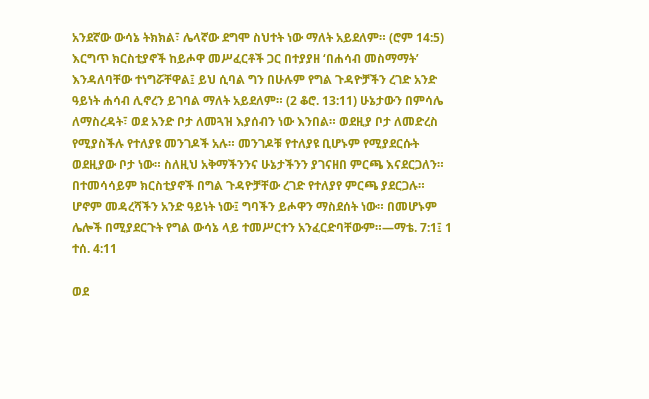አንደኛው ውሳኔ ትክክል፣ ሌላኛው ደግሞ ስህተት ነው ማለት አይደለም። (ሮም 14:5) እርግጥ ክርስቲያኖች ከይሖዋ መሥፈርቶች ጋር በተያያዘ ‘በሐሳብ መስማማት’ እንዳለባቸው ተነግሯቸዋል፤ ይህ ሲባል ግን በሁሉም የግል ጉዳዮቻችን ረገድ አንድ ዓይነት ሐሳብ ሊኖረን ይገባል ማለት አይደለም። (2 ቆሮ. 13:11) ሁኔታውን በምሳሌ ለማስረዳት፣ ወደ አንድ ቦታ ለመጓዝ እያሰብን ነው እንበል። ወደዚያ ቦታ ለመድረስ የሚያስችሉ የተለያዩ መንገዶች አሉ። መንገዶቹ የተለያዩ ቢሆኑም የሚያደርሱት ወደዚያው ቦታ ነው። ስለዚህ አቅማችንንና ሁኔታችንን ያገናዘበ ምርጫ እናደርጋለን። በተመሳሳይም ክርስቲያኖች በግል ጉዳዮቻቸው ረገድ የተለያየ ምርጫ ያደርጋሉ። ሆኖም መዳረሻችን አንድ ዓይነት ነው፤ ግባችን ይሖዋን ማስደሰት ነው። በመሆኑም ሌሎች በሚያደርጉት የግል ውሳኔ ላይ ተመሥርተን አንፈርድባቸውም።—ማቴ. 7:1፤ 1 ተሰ. 4:11

ወደ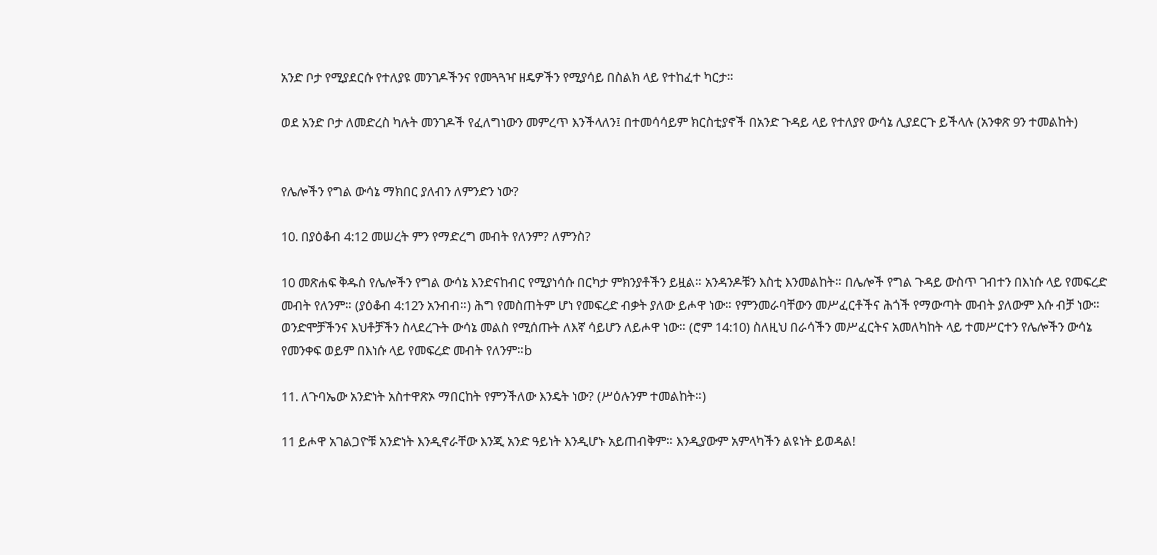አንድ ቦታ የሚያደርሱ የተለያዩ መንገዶችንና የመጓጓዣ ዘዴዎችን የሚያሳይ በስልክ ላይ የተከፈተ ካርታ።

ወደ አንድ ቦታ ለመድረስ ካሉት መንገዶች የፈለግነውን መምረጥ እንችላለን፤ በተመሳሳይም ክርስቲያኖች በአንድ ጉዳይ ላይ የተለያየ ውሳኔ ሊያደርጉ ይችላሉ (አንቀጽ 9ን ተመልከት)


የሌሎችን የግል ውሳኔ ማክበር ያለብን ለምንድን ነው?

10. በያዕቆብ 4:12 መሠረት ምን የማድረግ መብት የለንም? ለምንስ?

10 መጽሐፍ ቅዱስ የሌሎችን የግል ውሳኔ እንድናከብር የሚያነሳሱ በርካታ ምክንያቶችን ይዟል። አንዳንዶቹን እስቲ እንመልከት። በሌሎች የግል ጉዳይ ውስጥ ገብተን በእነሱ ላይ የመፍረድ መብት የለንም። (ያዕቆብ 4:12ን አንብብ።) ሕግ የመስጠትም ሆነ የመፍረድ ብቃት ያለው ይሖዋ ነው። የምንመራባቸውን መሥፈርቶችና ሕጎች የማውጣት መብት ያለውም እሱ ብቻ ነው። ወንድሞቻችንና እህቶቻችን ስላደረጉት ውሳኔ መልስ የሚሰጡት ለእኛ ሳይሆን ለይሖዋ ነው። (ሮም 14:10) ስለዚህ በራሳችን መሥፈርትና አመለካከት ላይ ተመሥርተን የሌሎችን ውሳኔ የመንቀፍ ወይም በእነሱ ላይ የመፍረድ መብት የለንም።b

11. ለጉባኤው አንድነት አስተዋጽኦ ማበርከት የምንችለው እንዴት ነው? (ሥዕሉንም ተመልከት።)

11 ይሖዋ አገልጋዮቹ አንድነት እንዲኖራቸው እንጂ አንድ ዓይነት እንዲሆኑ አይጠብቅም። እንዲያውም አምላካችን ልዩነት ይወዳል!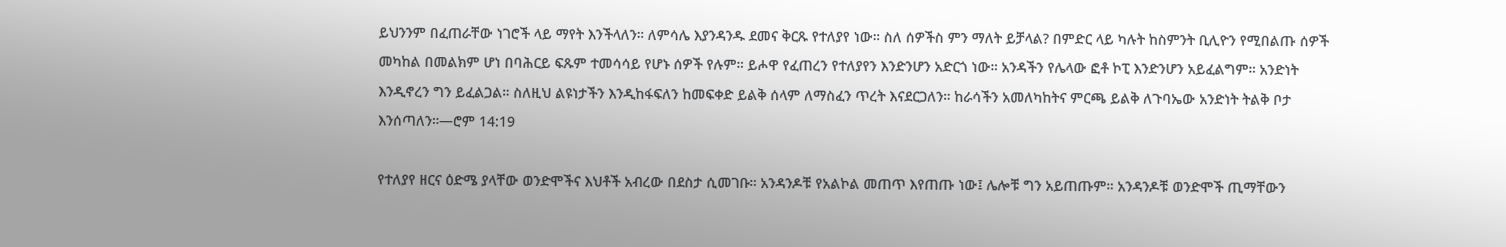ይህንንም በፈጠራቸው ነገሮች ላይ ማየት እንችላለን። ለምሳሌ እያንዳንዱ ደመና ቅርጹ የተለያየ ነው። ስለ ሰዎችስ ምን ማለት ይቻላል? በምድር ላይ ካሉት ከስምንት ቢሊዮን የሚበልጡ ሰዎች መካከል በመልክም ሆነ በባሕርይ ፍጹም ተመሳሳይ የሆኑ ሰዎች የሉም። ይሖዋ የፈጠረን የተለያየን እንድንሆን አድርጎ ነው። አንዳችን የሌላው ፎቶ ኮፒ እንድንሆን አይፈልግም። አንድነት እንዲኖረን ግን ይፈልጋል። ስለዚህ ልዩነታችን እንዲከፋፍለን ከመፍቀድ ይልቅ ሰላም ለማስፈን ጥረት እናደርጋለን። ከራሳችን አመለካከትና ምርጫ ይልቅ ለጉባኤው አንድነት ትልቅ ቦታ እንሰጣለን።—ሮም 14:19

የተለያየ ዘርና ዕድሜ ያላቸው ወንድሞችና እህቶች አብረው በደስታ ሲመገቡ። አንዳንዶቹ የአልኮል መጠጥ እየጠጡ ነው፤ ሌሎቹ ግን አይጠጡም። አንዳንዶቹ ወንድሞች ጢማቸውን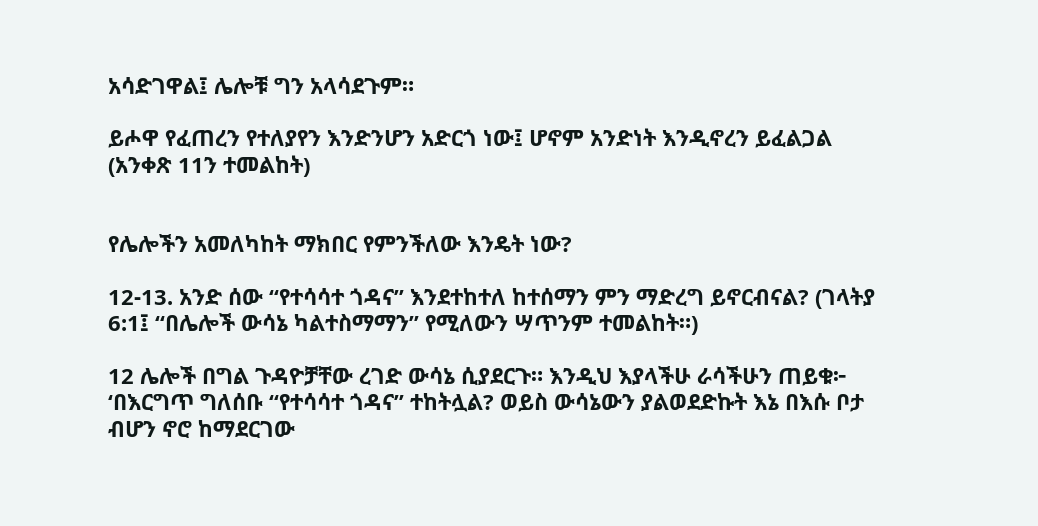አሳድገዋል፤ ሌሎቹ ግን አላሳደጉም።

ይሖዋ የፈጠረን የተለያየን እንድንሆን አድርጎ ነው፤ ሆኖም አንድነት እንዲኖረን ይፈልጋል (አንቀጽ 11ን ተመልከት)


የሌሎችን አመለካከት ማክበር የምንችለው እንዴት ነው?

12-13. አንድ ሰው “የተሳሳተ ጎዳና” እንደተከተለ ከተሰማን ምን ማድረግ ይኖርብናል? (ገላትያ 6:1፤ “በሌሎች ውሳኔ ካልተስማማን” የሚለውን ሣጥንም ተመልከት።)

12 ሌሎች በግል ጉዳዮቻቸው ረገድ ውሳኔ ሲያደርጉ። እንዲህ እያላችሁ ራሳችሁን ጠይቁ፦ ‘በእርግጥ ግለሰቡ “የተሳሳተ ጎዳና” ተከትሏል? ወይስ ውሳኔውን ያልወደድኩት እኔ በእሱ ቦታ ብሆን ኖሮ ከማደርገው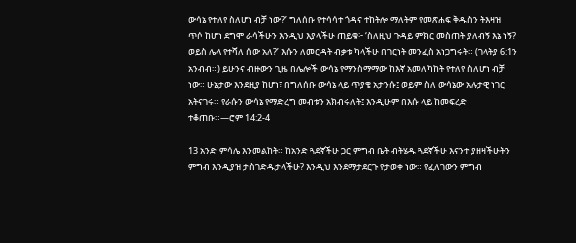ውሳኔ የተለየ ስለሆነ ብቻ ነው?’ ግለሰቡ የተሳሳተ ጎዳና ተከትሎ ማለትም የመጽሐፍ ቅዱስን ትእዛዝ ጥሶ ከሆነ ደግሞ ራሳችሁን እንዲህ እያላችሁ ጠይቁ፦ ‘ስለዚህ ጉዳይ ምክር መስጠት ያለብኝ እኔ ነኝ? ወይስ ሌላ የተሻለ ሰው አለ?’ እሱን ለመርዳት ብቃቱ ካላችሁ በገርነት መንፈስ አነጋግሩት። (ገላትያ 6:1ን አንብብ።) ይሁንና ብዙውን ጊዜ በሌሎች ውሳኔ የማንስማማው ከእኛ አመለካከት የተለየ ስለሆነ ብቻ ነው። ሁኔታው እንደዚያ ከሆነ፣ በግለሰቡ ውሳኔ ላይ ጥያቄ አታንሱ፤ ወይም ስለ ውሳኔው አሉታዊ ነገር አትናገሩ። የራሱን ውሳኔ የማድረግ መብቱን አክብሩለት፤ እንዲሁም በእሱ ላይ ከመፍረድ ተቆጠቡ።—ሮም 14:2-4

13 አንድ ምሳሌ እንመልከት። ከአንድ ጓደኛችሁ ጋር ምግብ ቤት ብትሄዱ ጓደኛችሁ እናንተ ያዘዛችሁትን ምግብ እንዲያዝ ታስገድዱታላችሁ? እንዲህ እንደማታደርጉ የታወቀ ነው። የፈለገውን ምግብ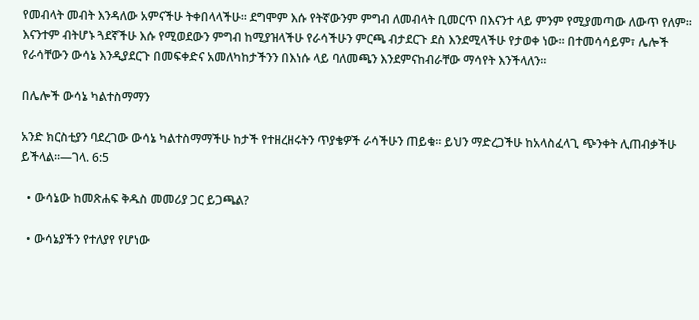የመብላት መብት እንዳለው አምናችሁ ትቀበላላችሁ። ደግሞም እሱ የትኛውንም ምግብ ለመብላት ቢመርጥ በእናንተ ላይ ምንም የሚያመጣው ለውጥ የለም። እናንተም ብትሆኑ ጓደኛችሁ እሱ የሚወደውን ምግብ ከሚያዝላችሁ የራሳችሁን ምርጫ ብታደርጉ ደስ እንደሚላችሁ የታወቀ ነው። በተመሳሳይም፣ ሌሎች የራሳቸውን ውሳኔ እንዲያደርጉ በመፍቀድና አመለካከታችንን በእነሱ ላይ ባለመጫን እንደምናከብራቸው ማሳየት እንችላለን።

በሌሎች ውሳኔ ካልተስማማን

አንድ ክርስቲያን ባደረገው ውሳኔ ካልተስማማችሁ ከታች የተዘረዘሩትን ጥያቄዎች ራሳችሁን ጠይቁ። ይህን ማድረጋችሁ ከአላስፈላጊ ጭንቀት ሊጠብቃችሁ ይችላል።—ገላ. 6:5

  • ውሳኔው ከመጽሐፍ ቅዱስ መመሪያ ጋር ይጋጫል?

  • ውሳኔያችን የተለያየ የሆነው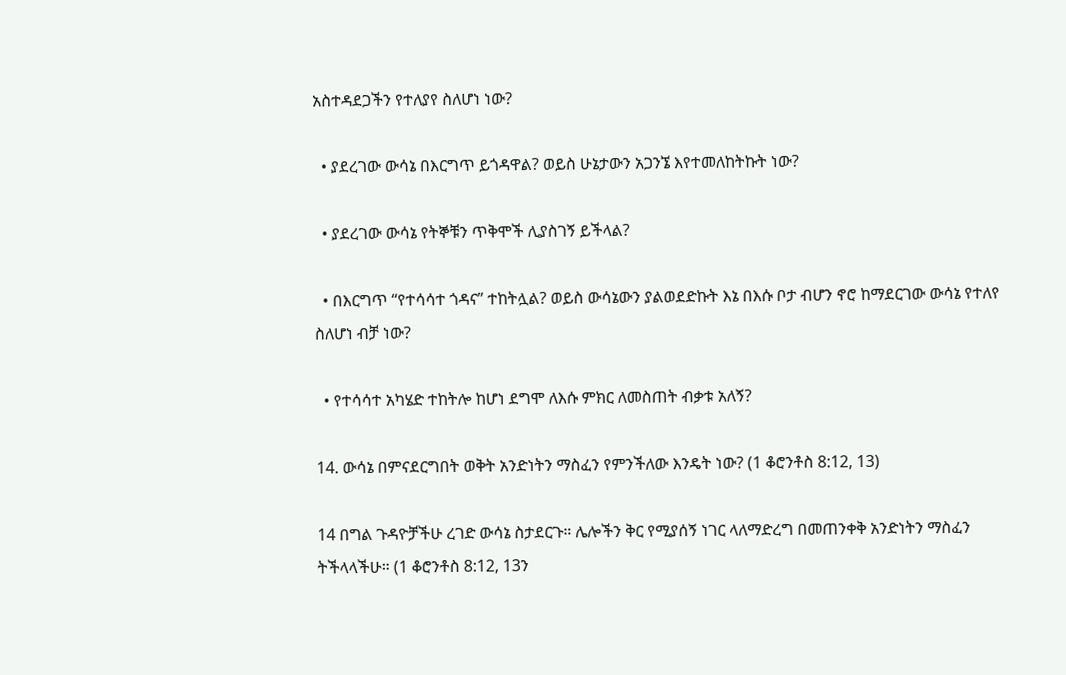አስተዳደጋችን የተለያየ ስለሆነ ነው?

  • ያደረገው ውሳኔ በእርግጥ ይጎዳዋል? ወይስ ሁኔታውን አጋንኜ እየተመለከትኩት ነው?

  • ያደረገው ውሳኔ የትኞቹን ጥቅሞች ሊያስገኝ ይችላል?

  • በእርግጥ “የተሳሳተ ጎዳና” ተከትሏል? ወይስ ውሳኔውን ያልወደድኩት እኔ በእሱ ቦታ ብሆን ኖሮ ከማደርገው ውሳኔ የተለየ ስለሆነ ብቻ ነው?

  • የተሳሳተ አካሄድ ተከትሎ ከሆነ ደግሞ ለእሱ ምክር ለመስጠት ብቃቱ አለኝ?

14. ውሳኔ በምናደርግበት ወቅት አንድነትን ማስፈን የምንችለው እንዴት ነው? (1 ቆሮንቶስ 8:12, 13)

14 በግል ጉዳዮቻችሁ ረገድ ውሳኔ ስታደርጉ። ሌሎችን ቅር የሚያሰኝ ነገር ላለማድረግ በመጠንቀቅ አንድነትን ማስፈን ትችላላችሁ። (1 ቆሮንቶስ 8:12, 13ን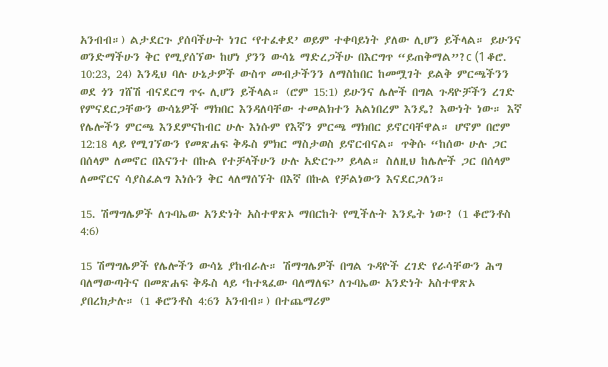አንብብ።) ልታደርጉ ያሰባችሁት ነገር ‘የተፈቀደ’ ወይም ተቀባይነት ያለው ሊሆን ይችላል። ይሁንና ወንድማችሁን ቅር የሚያሰኘው ከሆነ ያንን ውሳኔ ማድረጋችሁ በእርግጥ “ይጠቅማል”?c (1 ቆሮ. 10:23, 24) እንዲህ ባሉ ሁኔታዎች ውስጥ መብታችንን ለማስከበር ከመሟገት ይልቅ ምርጫችንን ወደ ጎን ገሸሽ ብናደርግ ጥሩ ሊሆን ይችላል። (ሮም 15:1) ይሁንና ሌሎች በግል ጉዳዮቻችን ረገድ የምናደርጋቸውን ውሳኔዎች ማክበር እንዳለባቸው ተመልክተን አልነበረም እንዴ? እውነት ነው። እኛ የሌሎችን ምርጫ እንደምናከብር ሁሉ እነሱም የእኛን ምርጫ ማክበር ይኖርባቸዋል። ሆኖም በሮም 12:18 ላይ የሚገኘውን የመጽሐፍ ቅዱስ ምክር ማስታወስ ይኖርብናል። ጥቅሱ “ከሰው ሁሉ ጋር በሰላም ለመኖር በእናንተ በኩል የተቻላችሁን ሁሉ አድርጉ” ይላል። ስለዚህ ከሌሎች ጋር በሰላም ለመኖርና ሳያስፈልግ እነሱን ቅር ላለማሰኘት በእኛ በኩል የቻልነውን እናደርጋለን።

15. ሽማግሌዎች ለጉባኤው አንድነት አስተዋጽኦ ማበርከት የሚችሉት እንዴት ነው? (1 ቆሮንቶስ 4:6)

15 ሽማግሌዎች የሌሎችን ውሳኔ ያከብራሉ። ሽማግሌዎች በግል ጉዳዮች ረገድ የራሳቸውን ሕግ ባለማውጣትና በመጽሐፍ ቅዱስ ላይ ‘ከተጻፈው ባለማለፍ’ ለጉባኤው አንድነት አስተዋጽኦ ያበረክታሉ። (1 ቆሮንቶስ 4:6ን አንብብ።) በተጨማሪም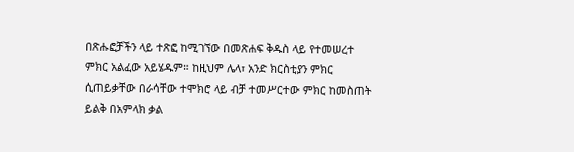በጽሑፎቻችን ላይ ተጽፎ ከሚገኘው በመጽሐፍ ቅዱስ ላይ የተመሠረተ ምክር አልፈው አይሄዱም። ከዚህም ሌላ፣ አንድ ክርስቲያን ምክር ሲጠይቃቸው በራሳቸው ተሞክሮ ላይ ብቻ ተመሥርተው ምክር ከመስጠት ይልቅ በአምላክ ቃል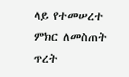ላይ የተመሠረተ ምክር ለመስጠት ጥረት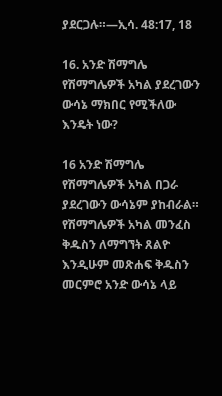ያደርጋሉ።—ኢሳ. 48:17, 18

16. አንድ ሽማግሌ የሽማግሌዎች አካል ያደረገውን ውሳኔ ማክበር የሚችለው እንዴት ነው?

16 አንድ ሽማግሌ የሽማግሌዎች አካል በጋራ ያደረገውን ውሳኔም ያከብራል። የሽማግሌዎች አካል መንፈስ ቅዱስን ለማግኘት ጸልዮ እንዲሁም መጽሐፍ ቅዱስን መርምሮ አንድ ውሳኔ ላይ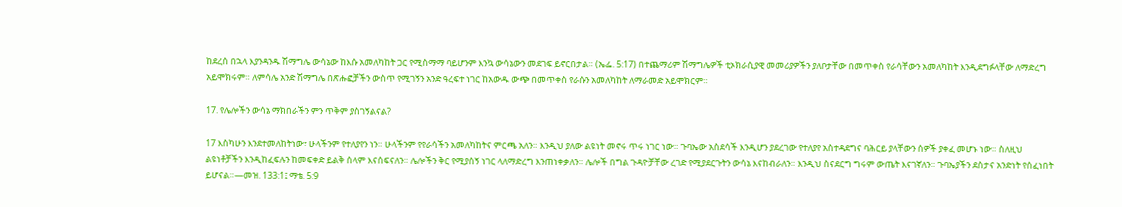ከደረሰ በኋላ እያንዳንዱ ሽማግሌ ውሳኔው ከእሱ አመለካከት ጋር የሚስማማ ባይሆንም እንኳ ውሳኔውን መደገፍ ይኖርበታል። (ኤፌ. 5:17) በተጨማሪም ሽማግሌዎች ቲኦክራሲያዊ መመሪያዎችን ያለቦታቸው በመጥቀስ የራሳቸውን አመለካከት እንዲደግፉላቸው ለማድረግ አይሞክሩም። ለምሳሌ አንድ ሽማግሌ በጽሑፎቻችን ውስጥ የሚገኝን አንድ ዓረፍተ ነገር ከአውዱ ውጭ በመጥቀስ የራሱን አመለካከት ለማራመድ አይሞክርም።

17. የሌሎችን ውሳኔ ማክበራችን ምን ጥቅም ያስገኝልናል?

17 እስካሁን እንደተመለከትነው፣ ሁላችንም የተለያየን ነን። ሁላችንም የየራሳችን አመለካከትና ምርጫ አለን። እንዲህ ያለው ልዩነት መኖሩ ጥሩ ነገር ነው። ጉባኤው አስደሳች እንዲሆን ያደረገው የተለያየ አስተዳደግና ባሕርይ ያላቸውን ሰዎች ያቀፈ መሆኑ ነው። ስለዚህ ልዩነቶቻችን እንዲከፈፍሉን ከመፍቀድ ይልቅ ሰላም እናሰፍናለን። ሌሎችን ቅር የሚያሰኝ ነገር ላለማድረግ እንጠነቀቃለን። ሌሎች በግል ጉዳዮቻቸው ረገድ የሚያደርጉትን ውሳኔ እናከብራለን። እንዲህ ስናደርግ ግሩም ውጤት እናገኛለን። ጉባኤያችን ደስታና አንድነት የሰፈነበት ይሆናል።—መዝ. 133:1፤ ማቴ. 5:9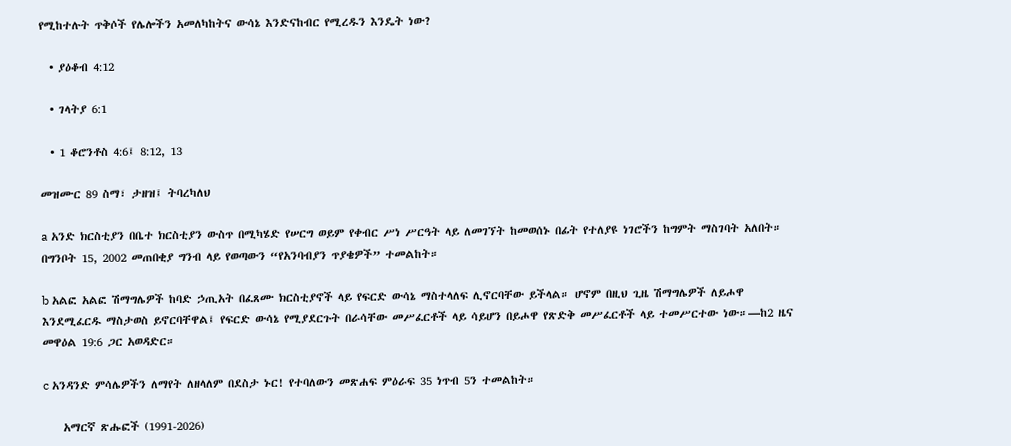የሚከተሉት ጥቅሶች የሌሎችን አመለካከትና ውሳኔ እንድናከብር የሚረዱን እንዴት ነው?

  • ያዕቆብ 4:12

  • ገላትያ 6:1

  • 1 ቆሮንቶስ 4:6፤ 8:12, 13

መዝሙር 89 ስማ፣ ታዘዝ፤ ትባረካለህ

a አንድ ክርስቲያን በቤተ ክርስቲያን ውስጥ በሚካሄድ የሠርግ ወይም የቀብር ሥነ ሥርዓት ላይ ለመገኘት ከመወሰኑ በፊት የተለያዩ ነገሮችን ከግምት ማስገባት አለበት። በግንቦት 15, 2002 መጠበቂያ ግንብ ላይ የወጣውን “የአንባብያን ጥያቄዎች” ተመልከት።

b አልፎ አልፎ ሽማግሌዎች ከባድ ኃጢአት በፈጸሙ ክርስቲያኖች ላይ የፍርድ ውሳኔ ማስተላለፍ ሊኖርባቸው ይችላል። ሆኖም በዚህ ጊዜ ሽማግሌዎች ለይሖዋ እንደሚፈርዱ ማስታወስ ይኖርባቸዋል፤ የፍርድ ውሳኔ የሚያደርጉት በራሳቸው መሥፈርቶች ላይ ሳይሆን በይሖዋ የጽድቅ መሥፈርቶች ላይ ተመሥርተው ነው።—ከ2 ዜና መዋዕል 19:6 ጋር አወዳድር።

c አንዳንድ ምሳሌዎችን ለማየት ለዘላለም በደስታ ኑር! የተባለውን መጽሐፍ ምዕራፍ 35 ነጥብ 5ን ተመልከት።

    አማርኛ ጽሑፎች (1991-2026)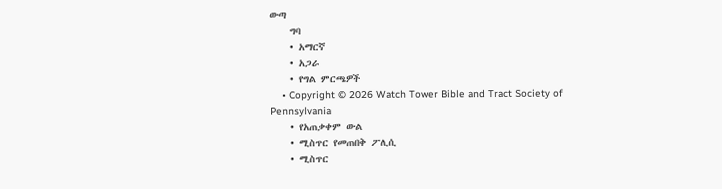ውጣ
    ግባ
    • አማርኛ
    • አጋራ
    • የግል ምርጫዎች
    • Copyright © 2026 Watch Tower Bible and Tract Society of Pennsylvania
    • የአጠቃቀም ውል
    • ሚስጥር የመጠበቅ ፖሊሲ
    • ሚስጥር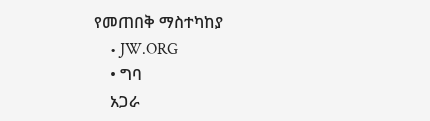የመጠበቅ ማስተካከያ
    • JW.ORG
    • ግባ
    አጋራ